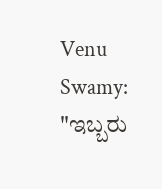Venu Swamy: "ಇಬ್ಬರು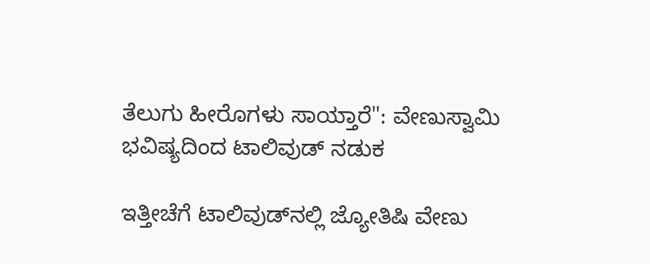ತೆಲುಗು ಹೀರೊಗಳು ಸಾಯ್ತಾರೆ": ವೇಣುಸ್ವಾಮಿ ಭವಿಷ್ಯದಿಂದ ಟಾಲಿವುಡ್‌ ನಡುಕ

ಇತ್ತೀಚೆಗೆ ಟಾಲಿವುಡ್‌ನಲ್ಲಿ ಜ್ಯೋತಿಷಿ ವೇಣು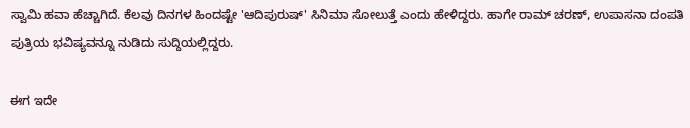ಸ್ವಾಮಿ ಹವಾ ಹೆಚ್ಚಾಗಿದೆ. ಕೆಲವು ದಿನಗಳ ಹಿಂದಷ್ಟೇ 'ಆದಿಪುರುಷ್' ಸಿನಿಮಾ ಸೋಲುತ್ತೆ ಎಂದು ಹೇಳಿದ್ದರು. ಹಾಗೇ ರಾಮ್ ಚರಣ್, ಉಪಾಸನಾ ದಂಪತಿ ಪುತ್ರಿಯ ಭವಿಷ್ಯವನ್ನೂ ನುಡಿದು ಸುದ್ದಿಯಲ್ಲಿದ್ದರು.

ಈಗ ಇದೇ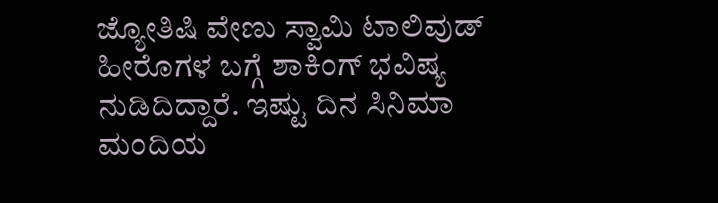ಜ್ಯೋತಿಷಿ ವೇಣು ಸ್ವಾಮಿ ಟಾಲಿವುಡ್ ಹೀರೊಗಳ ಬಗ್ಗೆ ಶಾಕಿಂಗ್ ಭವಿಷ್ಯ ನುಡಿದಿದ್ದಾರೆ. ಇಷ್ಟು ದಿನ ಸಿನಿಮಾ ಮಂದಿಯ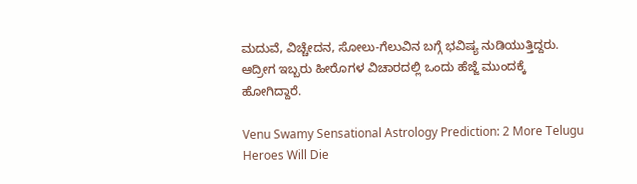ಮದುವೆ, ವಿಚ್ಚೇದನ, ಸೋಲು-ಗೆಲುವಿನ ಬಗ್ಗೆ ಭವಿಷ್ಯ ನುಡಿಯುತ್ತಿದ್ದರು. ಆದ್ರೀಗ ಇಬ್ಬರು ಹೀರೊಗಳ ವಿಚಾರದಲ್ಲಿ ಒಂದು ಹೆಜ್ಜೆ ಮುಂದಕ್ಕೆ ಹೋಗಿದ್ದಾರೆ.

Venu Swamy Sensational Astrology Prediction: 2 More Telugu Heroes Will Die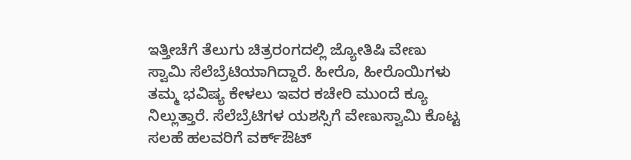ಇತ್ತೀಚೆಗೆ ತೆಲುಗು ಚಿತ್ರರಂಗದಲ್ಲಿ ಜ್ಯೋತಿಷಿ ವೇಣು ಸ್ವಾಮಿ ಸೆಲೆಬ್ರೆಟಿಯಾಗಿದ್ದಾರೆ. ಹೀರೊ, ಹೀರೊಯಿಗಳು ತಮ್ಮ ಭವಿಷ್ಯ ಕೇಳಲು ಇವರ ಕಚೇರಿ ಮುಂದೆ ಕ್ಯೂ ನಿಲ್ಲುತ್ತಾರೆ. ಸೆಲೆಬ್ರೆಟಿಗಳ ಯಶಸ್ಸಿಗೆ ವೇಣುಸ್ವಾಮಿ ಕೊಟ್ಟ ಸಲಹೆ ಹಲವರಿಗೆ ವರ್ಕ್‌ಔಟ್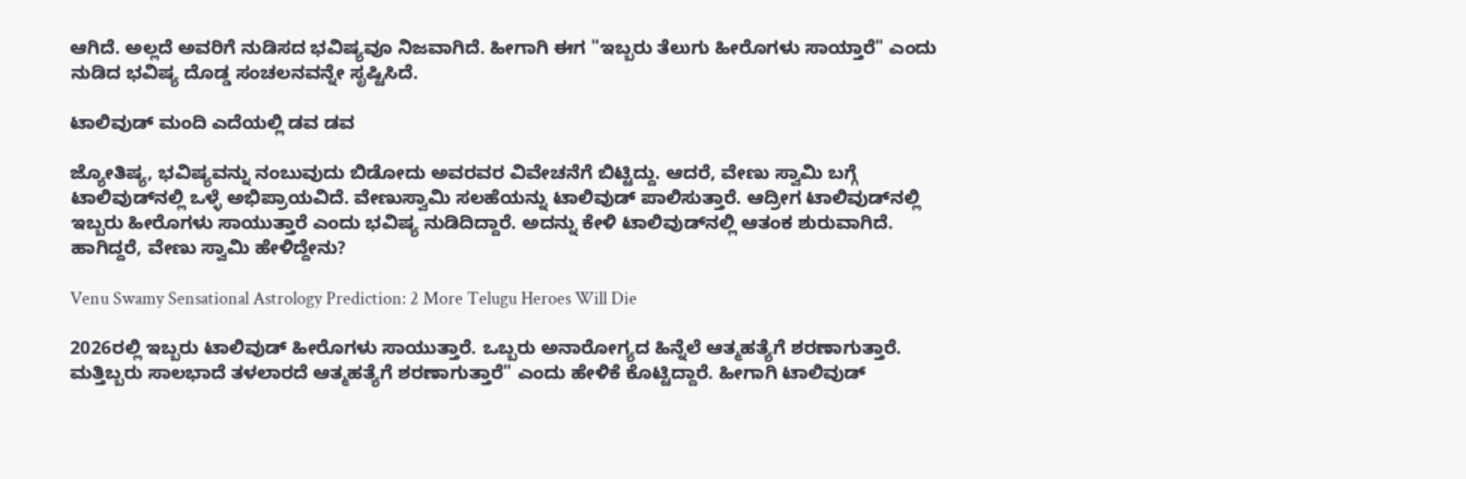ಆಗಿದೆ. ಅಲ್ಲದೆ ಅವರಿಗೆ ನುಡಿಸದ ಭವಿಷ್ಯವೂ ನಿಜವಾಗಿದೆ. ಹೀಗಾಗಿ ಈಗ "ಇಬ್ಬರು ತೆಲುಗು ಹೀರೊಗಳು ಸಾಯ್ತಾರೆ" ಎಂದು ನುಡಿದ ಭವಿಷ್ಯ ದೊಡ್ಡ ಸಂಚಲನವನ್ನೇ ಸೃಷ್ಟಿಸಿದೆ.

ಟಾಲಿವುಡ್‌ ಮಂದಿ ಎದೆಯಲ್ಲಿ ಡವ ಡವ

ಜ್ಯೋತಿಷ್ಯ, ಭವಿಷ್ಯವನ್ನು ನಂಬುವುದು ಬಿಡೋದು ಅವರವರ ವಿವೇಚನೆಗೆ ಬಿಟ್ಟಿದ್ದು. ಆದರೆ, ವೇಣು ಸ್ವಾಮಿ ಬಗ್ಗೆ ಟಾಲಿವುಡ್‌ನಲ್ಲಿ ಒಳ್ಳೆ ಅಭಿಪ್ರಾಯವಿದೆ. ವೇಣುಸ್ವಾಮಿ ಸಲಹೆಯನ್ನು ಟಾಲಿವುಡ್ ಪಾಲಿಸುತ್ತಾರೆ. ಆದ್ರೀಗ ಟಾಲಿವುಡ್‌ನಲ್ಲಿ ಇಬ್ಬರು ಹೀರೊಗಳು ಸಾಯುತ್ತಾರೆ ಎಂದು ಭವಿಷ್ಯ ನುಡಿದಿದ್ದಾರೆ. ಅದನ್ನು ಕೇಳಿ ಟಾಲಿವುಡ್‌ನಲ್ಲಿ ಆತಂಕ ಶುರುವಾಗಿದೆ. ಹಾಗಿದ್ದರೆ, ವೇಣು ಸ್ವಾಮಿ ಹೇಳಿದ್ದೇನು?

Venu Swamy Sensational Astrology Prediction: 2 More Telugu Heroes Will Die

2026ರಲ್ಲಿ ಇಬ್ಬರು ಟಾಲಿವುಡ್ ಹೀರೊಗಳು ಸಾಯುತ್ತಾರೆ. ಒಬ್ಬರು ಅನಾರೋಗ್ಯದ ಹಿನ್ನೆಲೆ ಆತ್ಮಹತ್ಯೆಗೆ ಶರಣಾಗುತ್ತಾರೆ. ಮತ್ತಿಬ್ಬರು ಸಾಲಭಾದೆ ತಳಲಾರದೆ ಆತ್ಮಹತ್ಯೆಗೆ ಶರಣಾಗುತ್ತಾರೆ" ಎಂದು ಹೇಳಿಕೆ ಕೊಟ್ಟಿದ್ದಾರೆ. ಹೀಗಾಗಿ ಟಾಲಿವುಡ್‌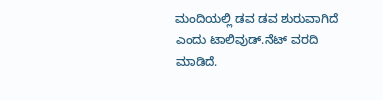ಮಂದಿಯಲ್ಲಿ ಡವ ಡವ ಶುರುವಾಗಿದೆ ಎಂದು ಟಾಲಿವುಡ್‌.ನೆಟ್ ವರದಿ ಮಾಡಿದೆ.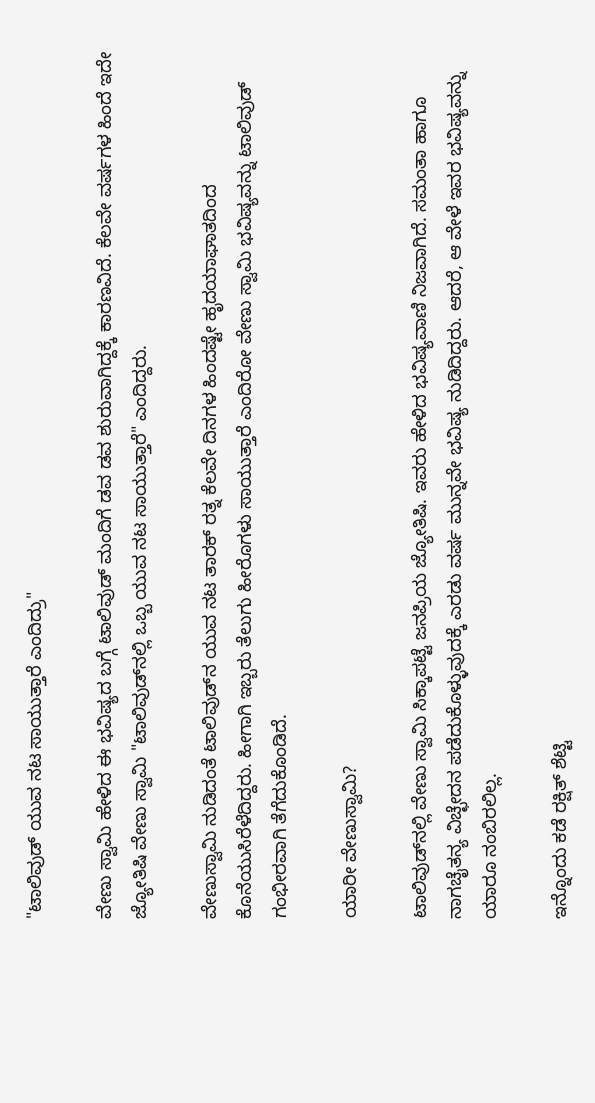"ಟಾಲಿವುಡ್‌ ಯುವ ನಟ ಸಾಯುತ್ತಾರೆ ಎಂದಿದ್ರು"

ವೇಣು ಸ್ವಾಮಿ ಹೇಳಿದ ಈ ಭವಿಷ್ಯದ ಬಗ್ಗೆ ಟಾಲಿವುಡ್‌ ಮಂದಿಗೆ ಡವ ಡವ ಶುರುವಾಗಿದ್ದಕ್ಕೆ ಕಾರಣವಿದೆ. ಕೆಲವೇ ವರ್ಷಗಳ ಹಿಂದೆ ಇದೇ ಜ್ಯೋತಿಷಿ ವೇಣು ಸ್ವಾಮಿ "ಟಾಲಿವುಡ್‌ನಲ್ಲಿ ಒಬ್ಬ ಯುವ ನಟ ಸಾಯುತ್ತಾರೆ" ಎಂದಿದ್ದರು.

ವೇಣುಸ್ವಾಮಿ ನುಡಿದಂತೆ ಟಾಲಿವುಡ್‌ನ ಯುವ ನಟ ತಾರಕ್ ರತ್ನ ಕೆಲವೇ ದಿನಗಳ ಹಿಂದಷ್ಟೇ ಹೃದಯಾಘಾತದಿಂದ ಕೊನೆಯುಸಿರೆಳೆದಿದ್ದರು. ಹೀಗಾಗಿ ಇಬ್ಬರು ತೆಲುಗು ಹೀರೊಗಳು ಸಾಯುತ್ತಾರೆ ಎಂದಿರೋ ವೇಣು ಸ್ವಾಮಿ ಭವಿಷ್ಯವನ್ನು ಟಾಲಿವುಡ್ ಗಂಭೀರವಾಗಿ ತೆಗೆದುಕೊಂಡಿದೆ.

ಯಾರೀ ವೇಣುಸ್ವಾಮಿ?

ಟಾಲಿವುಡ್‌ನಲ್ಲಿ ವೇಣು ಸ್ವಾಮಿ ಸಿಕ್ಕಾಪಟ್ಟೆ ಜನಪ್ರಿಯ ಜ್ಯೋತಿಷಿ. ಇವರು ಹೇಳಿದ ಭವಿಷ್ಯವಾಣಿ ನಿಜವಾಗಿದೆ. ಸಮಂತಾ ಹಾಗೂ ನಾಗಚೈತನ್ಯ ವಿಚ್ಛೇದನ ಪಡೆದುಕೊಳ್ಳುವುದಕ್ಕೆ ಎರಡು ವರ್ಷ ಮುನ್ನವೇ ಭವಿಷ್ಯ ನುಡಿದಿದ್ದರು. ಆದರೆ, ಆ ವೇಳೆ ಇವರ ಭವಿಷ್ಯವನ್ನು ಯಾರೂ ನಂಬಿರಲಿಲ್ಲ.

ಇನ್ನೊಂದು ಕಡೆ ರಕ್ಷಿತ್ ಶೆಟ್ಟಿ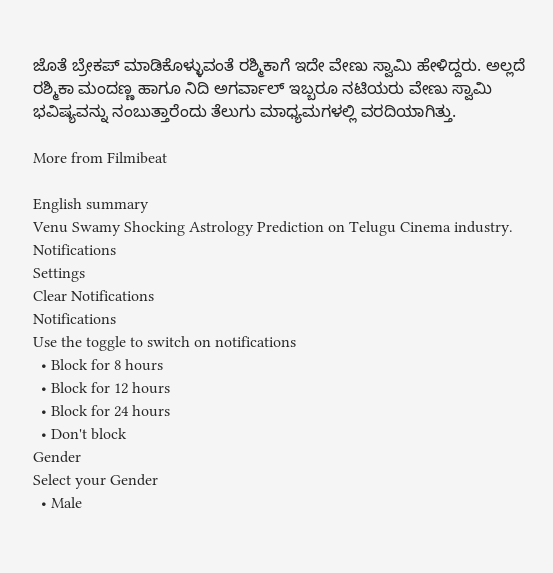ಜೊತೆ ಬ್ರೇಕಪ್ ಮಾಡಿಕೊಳ್ಳುವಂತೆ ರಶ್ಮಿಕಾಗೆ ಇದೇ ವೇಣು ಸ್ವಾಮಿ ಹೇಳಿದ್ದರು. ಅಲ್ಲದೆ ರಶ್ಮಿಕಾ ಮಂದಣ್ಣ ಹಾಗೂ ನಿದಿ ಅಗರ್ವಾಲ್ ಇಬ್ಬರೂ ನಟಿಯರು ವೇಣು ಸ್ವಾಮಿ ಭವಿಷ್ಯವನ್ನು ನಂಬುತ್ತಾರೆಂದು ತೆಲುಗು ಮಾಧ್ಯಮಗಳಲ್ಲಿ ವರದಿಯಾಗಿತ್ತು.

More from Filmibeat

English summary
Venu Swamy Shocking Astrology Prediction on Telugu Cinema industry.
Notifications
Settings
Clear Notifications
Notifications
Use the toggle to switch on notifications
  • Block for 8 hours
  • Block for 12 hours
  • Block for 24 hours
  • Don't block
Gender
Select your Gender
  • Male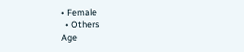• Female
  • Others
Age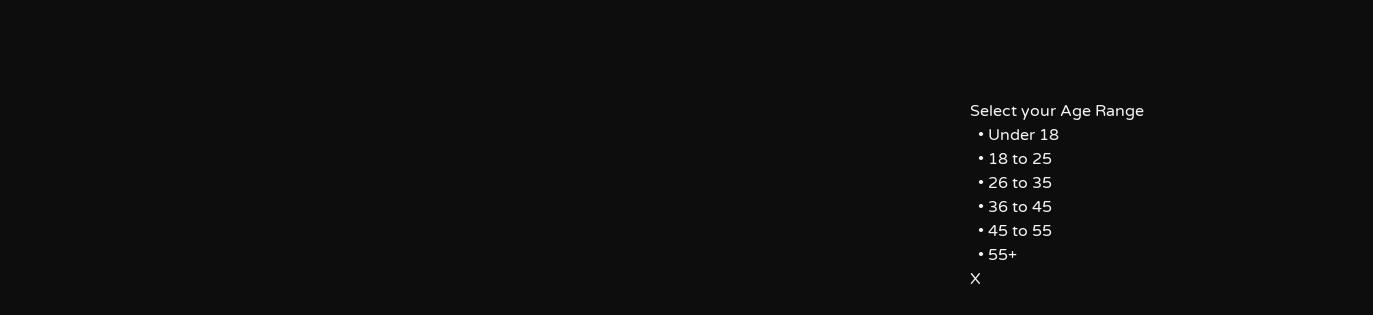Select your Age Range
  • Under 18
  • 18 to 25
  • 26 to 35
  • 36 to 45
  • 45 to 55
  • 55+
X